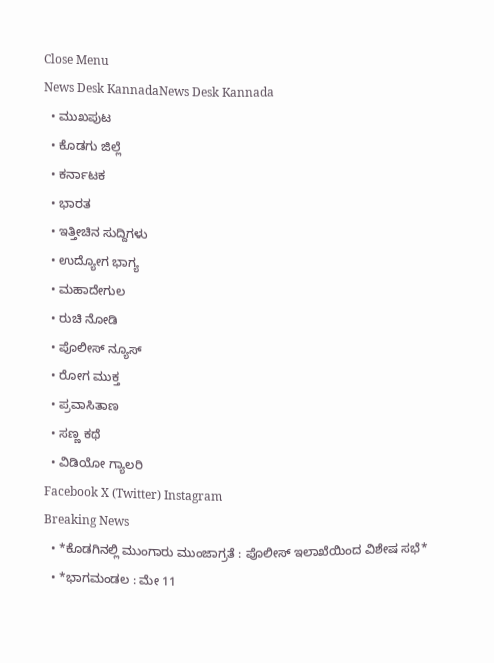Close Menu
News Desk KannadaNews Desk Kannada
  • ಮುಖಪುಟ
  • ಕೊಡಗು ಜಿಲ್ಲೆ
  • ಕರ್ನಾಟಕ
  • ಭಾರತ
  • ಇತ್ತೀಚಿನ ಸುದ್ದಿಗಳು
  • ಉದ್ಯೋಗ ಭಾಗ್ಯ
  • ಮಹಾದೇಗುಲ
  • ರುಚಿ ನೋಡಿ
  • ಪೊಲೀಸ್ ನ್ಯೂಸ್
  • ರೋಗ ಮುಕ್ತ
  • ಪ್ರವಾಸಿತಾಣ
  • ಸಣ್ಣ ಕಥೆ
  • ವಿಡಿಯೋ ಗ್ಯಾಲರಿ
Facebook X (Twitter) Instagram
Breaking News
  • *ಕೊಡಗಿನಲ್ಲಿ ಮುಂಗಾರು ಮುಂಜಾಗ್ರತೆ : ಪೊಲೀಸ್ ಇಲಾಖೆಯಿಂದ ವಿಶೇಷ ಸಭೆ*
  • *ಭಾಗಮಂಡಲ : ಮೇ 11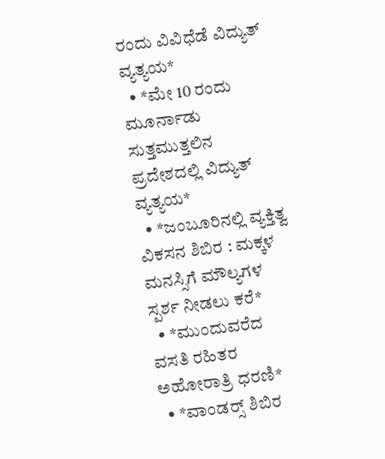ರಂದು ವಿವಿಧೆಡೆ ವಿದ್ಯುತ್ ವ್ಯತ್ಯಯ*
  • *ಮೇ 10 ರಂದು ಮೂರ್ನಾಡು ಸುತ್ತಮುತ್ತಲಿನ ಪ್ರದೇಶದಲ್ಲಿ ವಿದ್ಯುತ್ ವ್ಯತ್ಯಯ*
  • *ಜಂಬೂರಿನಲ್ಲಿ ವ್ಯಕ್ತಿತ್ವ ವಿಕಸನ ಶಿಬಿರ : ಮಕ್ಕಳ ಮನಸ್ಸಿಗೆ ಮೌಲ್ಯಗಳ ಸ್ಪರ್ಶ ನೀಡಲು ಕರೆ*
  • *ಮುಂದುವರೆದ ವಸತಿ ರಹಿತರ ಅಹೋರಾತ್ರಿ ಧರಣಿ*
  • *ವಾಂಡರ‍್ಸ್ ಶಿಬಿರ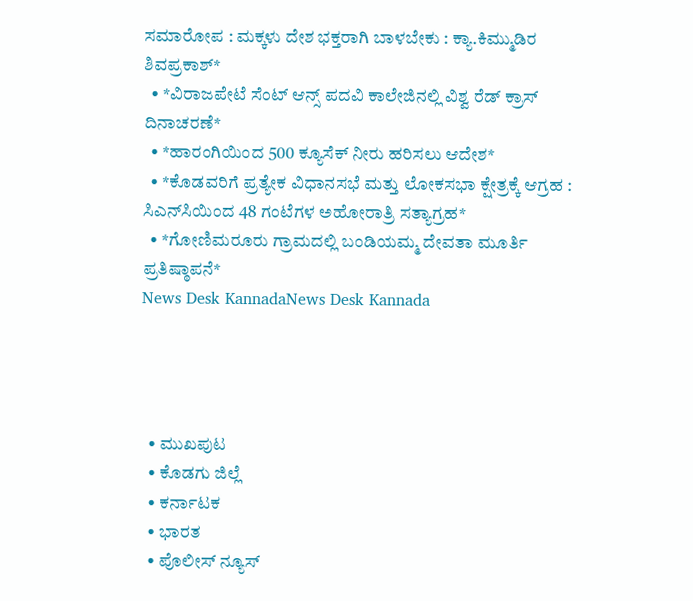ಸಮಾರೋಪ : ಮಕ್ಕಳು ದೇಶ ಭಕ್ತರಾಗಿ ಬಾಳಬೇಕು : ಕ್ಯಾ.ಕಿಮ್ಮುಡಿರ ಶಿವಪ್ರಕಾಶ್*
  • *ವಿರಾಜಪೇಟೆ ಸೆಂಟ್ ಆನ್ಸ್ ಪದವಿ ಕಾಲೇಜಿನಲ್ಲಿ ವಿಶ್ವ ರೆಡ್ ಕ್ರಾಸ್ ದಿನಾಚರಣೆ*
  • *ಹಾರಂಗಿಯಿಂದ 500 ಕ್ಯೂಸೆಕ್ ನೀರು ಹರಿಸಲು ಆದೇಶ*
  • *ಕೊಡವರಿಗೆ ಪ್ರತ್ಯೇಕ ವಿಧಾನಸಭೆ ಮತ್ತು ಲೋಕಸಭಾ ಕ್ಷೇತ್ರಕ್ಕೆ ಆಗ್ರಹ : ಸಿಎನ್‌ಸಿಯಿಂದ 48 ಗಂಟೆಗಳ ಅಹೋರಾತ್ರಿ ಸತ್ಯಾಗ್ರಹ*
  • *ಗೋಣಿಮರೂರು ಗ್ರಾಮದಲ್ಲಿ ಬಂಡಿಯಮ್ಮ ದೇವತಾ ಮೂರ್ತಿ ಪ್ರತಿಷ್ಠಾಪನೆ*
News Desk KannadaNews Desk Kannada




  • ಮುಖಪುಟ
  • ಕೊಡಗು ಜಿಲ್ಲೆ
  • ಕರ್ನಾಟಕ
  • ಭಾರತ
  • ಪೊಲೀಸ್ ನ್ಯೂಸ್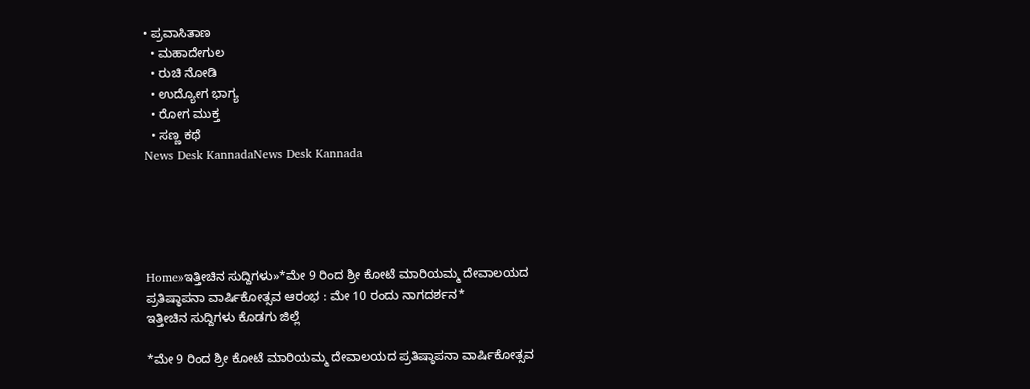• ಪ್ರವಾಸಿತಾಣ
  • ಮಹಾದೇಗುಲ
  • ರುಚಿ ನೋಡಿ
  • ಉದ್ಯೋಗ ಭಾಗ್ಯ
  • ರೋಗ ಮುಕ್ತ
  • ಸಣ್ಣ ಕಥೆ
News Desk KannadaNews Desk Kannada





Home»ಇತ್ತೀಚಿನ ಸುದ್ದಿಗಳು»*ಮೇ 9 ರಿಂದ ಶ್ರೀ ಕೋಟೆ ಮಾರಿಯಮ್ಮ ದೇವಾಲಯದ ಪ್ರತಿಷ್ಠಾಪನಾ ವಾರ್ಷಿಕೋತ್ಸವ ಆರಂಭ : ಮೇ 10 ರಂದು ನಾಗದರ್ಶನ*
ಇತ್ತೀಚಿನ ಸುದ್ದಿಗಳು ಕೊಡಗು ಜಿಲ್ಲೆ

*ಮೇ 9 ರಿಂದ ಶ್ರೀ ಕೋಟೆ ಮಾರಿಯಮ್ಮ ದೇವಾಲಯದ ಪ್ರತಿಷ್ಠಾಪನಾ ವಾರ್ಷಿಕೋತ್ಸವ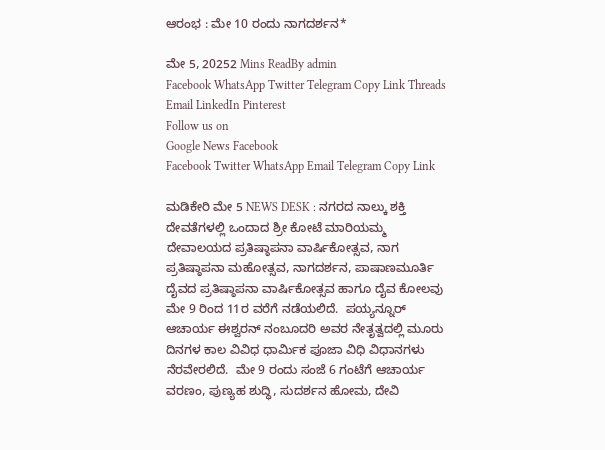ಆರಂಭ : ಮೇ 10 ರಂದು ನಾಗದರ್ಶನ*

ಮೇ 5, 20252 Mins ReadBy admin
Facebook WhatsApp Twitter Telegram Copy Link Threads Email LinkedIn Pinterest
Follow us on
Google News Facebook
Facebook Twitter WhatsApp Email Telegram Copy Link

ಮಡಿಕೇರಿ ಮೇ 5 NEWS DESK : ನಗರದ ನಾಲ್ಕು ಶಕ್ತಿ ದೇವತೆಗಳಲ್ಲಿ ಒಂದಾದ ಶ್ರೀ ಕೋಟೆ ಮಾರಿಯಮ್ಮ ದೇವಾಲಯದ ಪ್ರತಿಷ್ಠಾಪನಾ ವಾರ್ಷಿಕೋತ್ಸವ, ನಾಗ ಪ್ರತಿಷ್ಠಾಪನಾ ಮಹೋತ್ಸವ, ನಾಗದರ್ಶನ, ಪಾಷಾಣಮೂರ್ತಿ ದೈವದ ಪ್ರತಿಷ್ಠಾಪನಾ ವಾರ್ಷಿಕೋತ್ಸವ ಹಾಗೂ ದೈವ ಕೋಲವು ಮೇ 9 ರಿಂದ 11ರ ವರೆಗೆ ನಡೆಯಲಿದೆ.  ಪಯ್ಯನ್ನೂರ್ ಆಚಾರ್ಯ ಈಶ್ವರನ್ ನಂಬೂದರಿ ಅವರ ನೇತೃತ್ವದಲ್ಲಿ ಮೂರು ದಿನಗಳ ಕಾಲ ವಿವಿಧ ಧಾರ್ಮಿಕ ಪೂಜಾ ವಿಧಿ ವಿಧಾನಗಳು ನೆರವೇರಲಿದೆ.  ಮೇ 9 ರಂದು ಸಂಜೆ 6 ಗಂಟೆಗೆ ಆಚಾರ್ಯ ವರಣಂ, ಪುಣ್ಯಹ ಶುದ್ಧಿ, ಸುದರ್ಶನ ಹೋಮ, ದೇವಿ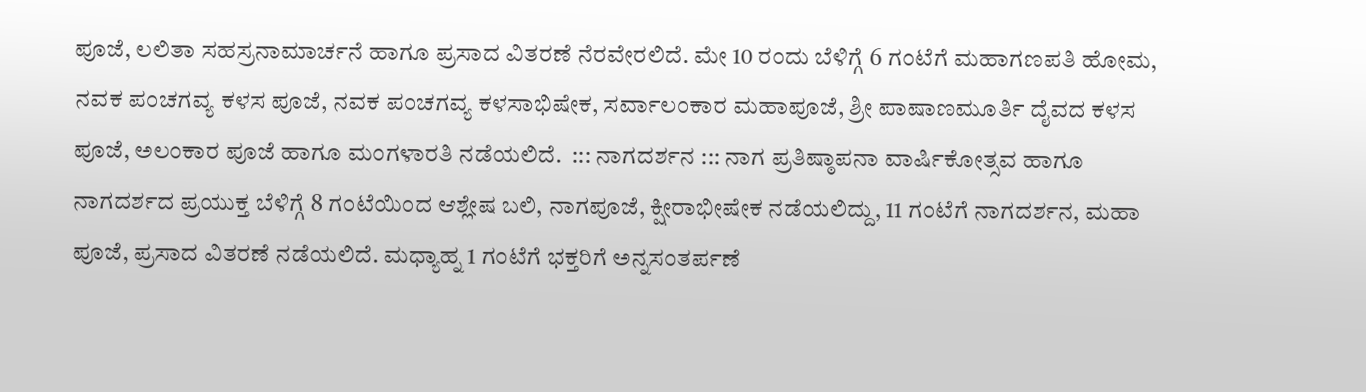ಪೂಜೆ, ಲಲಿತಾ ಸಹಸ್ರನಾಮಾರ್ಚನೆ ಹಾಗೂ ಪ್ರಸಾದ ವಿತರಣೆ ನೆರವೇರಲಿದೆ. ಮೇ 10 ರಂದು ಬೆಳಿಗ್ಗೆ 6 ಗಂಟೆಗೆ ಮಹಾಗಣಪತಿ ಹೋಮ, ನವಕ ಪಂಚಗವ್ಯ ಕಳಸ ಪೂಜೆ, ನವಕ ಪಂಚಗವ್ಯ ಕಳಸಾಭಿಷೇಕ, ಸರ್ವಾಲಂಕಾರ ಮಹಾಪೂಜೆ, ಶ್ರೀ ಪಾಷಾಣಮೂರ್ತಿ ದೈವದ ಕಳಸ ಪೂಜೆ, ಅಲಂಕಾರ ಪೂಜೆ ಹಾಗೂ ಮಂಗಳಾರತಿ ನಡೆಯಲಿದೆ.  ::: ನಾಗದರ್ಶನ ::: ನಾಗ ಪ್ರತಿಷ್ಠಾಪನಾ ವಾರ್ಷಿಕೋತ್ಸವ ಹಾಗೂ ನಾಗದರ್ಶದ ಪ್ರಯುಕ್ತ ಬೆಳಿಗ್ಗೆ 8 ಗಂಟೆಯಿಂದ ಆಶ್ಲೇಷ ಬಲಿ, ನಾಗಪೂಜೆ, ಕ್ಷೀರಾಭೀಷೇಕ ನಡೆಯಲಿದ್ದು, 11 ಗಂಟೆಗೆ ನಾಗದರ್ಶನ, ಮಹಾ ಪೂಜೆ, ಪ್ರಸಾದ ವಿತರಣೆ ನಡೆಯಲಿದೆ. ಮಧ್ಯಾಹ್ನ 1 ಗಂಟೆಗೆ ಭಕ್ತರಿಗೆ ಅನ್ನಸಂತರ್ಪಣೆ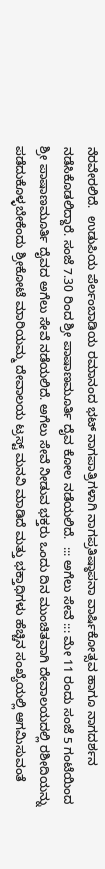ನೆರವೇರಲಿದೆ.  ಉಡುಪಿಯ ಪೆರ್ಲಂಬಾಡಿಯ ರಮಾನಂದ ಭಟ್ ನಾಗಪಾತ್ರಿಗಳಾಗಿ ನಾಗಪ್ರತಿಷ್ಠಾಪನಾ ವಾರ್ಷಿಕೋತ್ಸವ ಹಾಗೂ ನಾಗದರ್ಶನ ನಡೆಸಿಕೊಡಲಿದ್ದಾರೆ. ಸಂಜೆ 7.30 ರಿಂದ ಶ್ರೀ ಪಾಷಾಣಮೂರ್ತಿ ದೈವ ಕೋಲ ನಡೆಯಲಿದೆ.  ::: ಅಗೆಲು ಸೇವೆ ::: ಮೇ 11 ರಂದು ಸಂಜೆ 5 ಗಂಟೆಯಿಂದ ಶ್ರೀ ಪಾಷಾಣಮೂರ್ತಿ ದೈವದ ಅಗೆಲು ಸೇವೆ ನಡೆಯಲಿದೆ. ಅಗೆಲು ಸೇವೆ ನೀಡುವ ಭಕ್ತರು ಒಂದು ದಿನ ಮುಂಚಿತವಾಗಿ ದೇವಾಲಯದಲ್ಲಿ ರಶೀದಿಯನ್ನು ಪಡೆದುಕೊಳ್ಳಬೇಕೆಂದು ಶ್ರೀಕೋಟೆ ಮಾರಿಯಮ್ಮ ದೇವಾಲಯ ಟ್ರಸ್ಟ್ ಮನವಿ ಮಾಡಿದೆ ಮತ್ತು ಭಕ್ತಾಧಿಗಳು ಹೆಚ್ಚಿನ ಸಂಖ್ಯೆಯಲ್ಲಿ ಆಗಮಿಸುವಂತೆ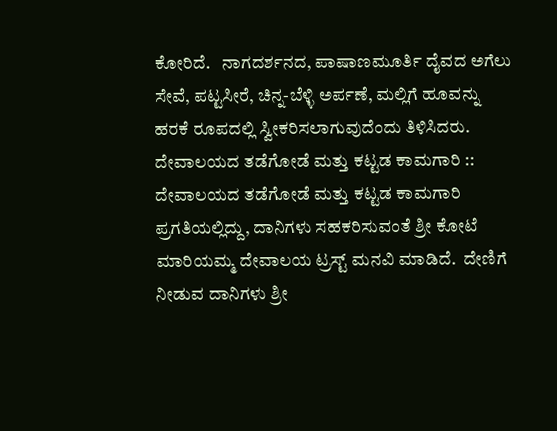ಕೋರಿದೆ.   ನಾಗದರ್ಶನದ, ಪಾಷಾಣಮೂರ್ತಿ ದೈವದ ಅಗೆಲು ಸೇವೆ, ಪಟ್ಟಸೀರೆ, ಚಿನ್ನ-ಬೆಳ್ಳಿ ಅರ್ಪಣೆ, ಮಲ್ಲಿಗೆ ಹೂವನ್ನು ಹರಕೆ ರೂಪದಲ್ಲಿ ಸ್ವೀಕರಿಸಲಾಗುವುದೆಂದು ತಿಳಿಸಿದರು. ದೇವಾಲಯದ ತಡೆಗೋಡೆ ಮತ್ತು ಕಟ್ಟಡ ಕಾಮಗಾರಿ :: ದೇವಾಲಯದ ತಡೆಗೋಡೆ ಮತ್ತು ಕಟ್ಟಡ ಕಾಮಗಾರಿ ಪ್ರಗತಿಯಲ್ಲಿದ್ದು, ದಾನಿಗಳು ಸಹಕರಿಸುವಂತೆ ಶ್ರೀ ಕೋಟೆ ಮಾರಿಯಮ್ಮ ದೇವಾಲಯ ಟ್ರಸ್ಟ್ ಮನವಿ ಮಾಡಿದೆ.  ದೇಣಿಗೆ ನೀಡುವ ದಾನಿಗಳು ಶ್ರೀ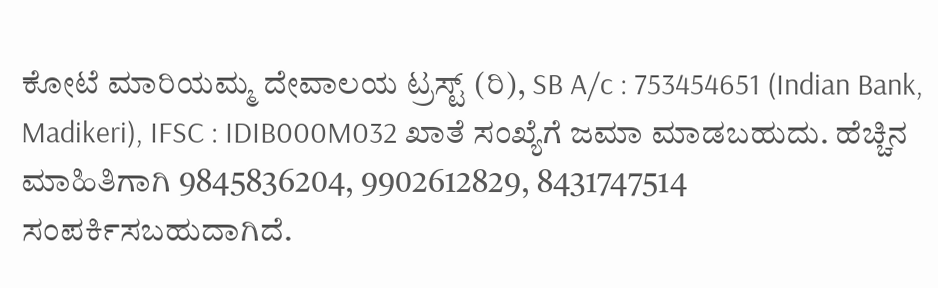ಕೋಟೆ ಮಾರಿಯಮ್ಮ ದೇವಾಲಯ ಟ್ರಸ್ಟ್ (ರಿ), SB A/c : 753454651 (Indian Bank, Madikeri), IFSC : IDIB000M032 ಖಾತೆ ಸಂಖ್ಯೆಗೆ ಜಮಾ ಮಾಡಬಹುದು. ಹೆಚ್ಚಿನ ಮಾಹಿತಿಗಾಗಿ 9845836204, 9902612829, 8431747514 ಸಂಪರ್ಕಿಸಬಹುದಾಗಿದೆ.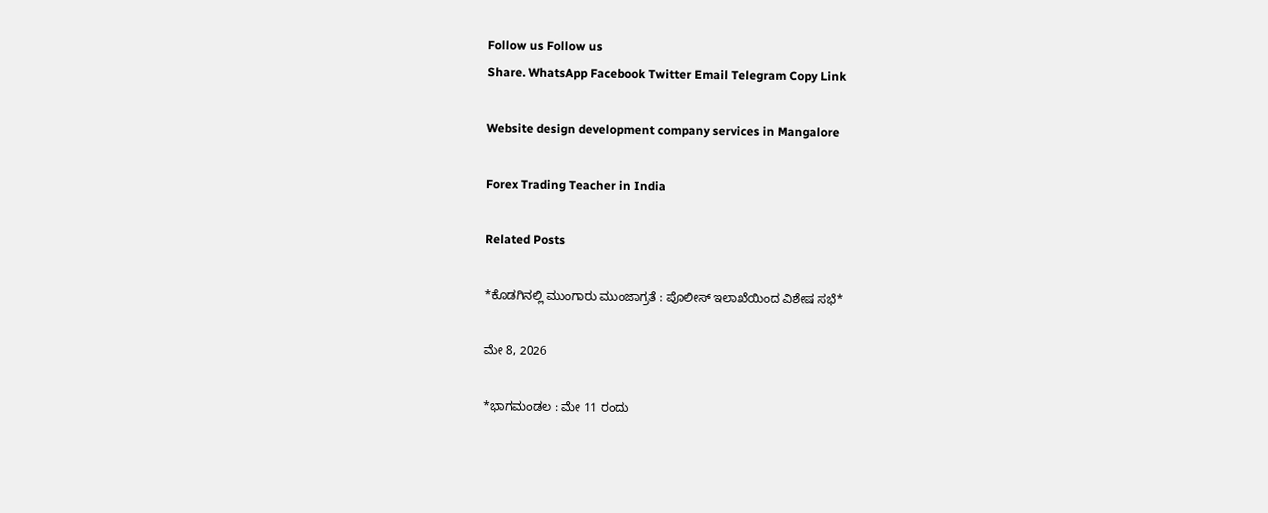Follow us Follow us
Share. WhatsApp Facebook Twitter Email Telegram Copy Link

Website design development company services in Mangalore

Forex Trading Teacher in India

Related Posts

*ಕೊಡಗಿನಲ್ಲಿ ಮುಂಗಾರು ಮುಂಜಾಗ್ರತೆ : ಪೊಲೀಸ್ ಇಲಾಖೆಯಿಂದ ವಿಶೇಷ ಸಭೆ*

ಮೇ 8, 2026

*ಭಾಗಮಂಡಲ : ಮೇ 11 ರಂದು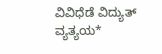ವಿವಿಧೆಡೆ ವಿದ್ಯುತ್ ವ್ಯತ್ಯಯ*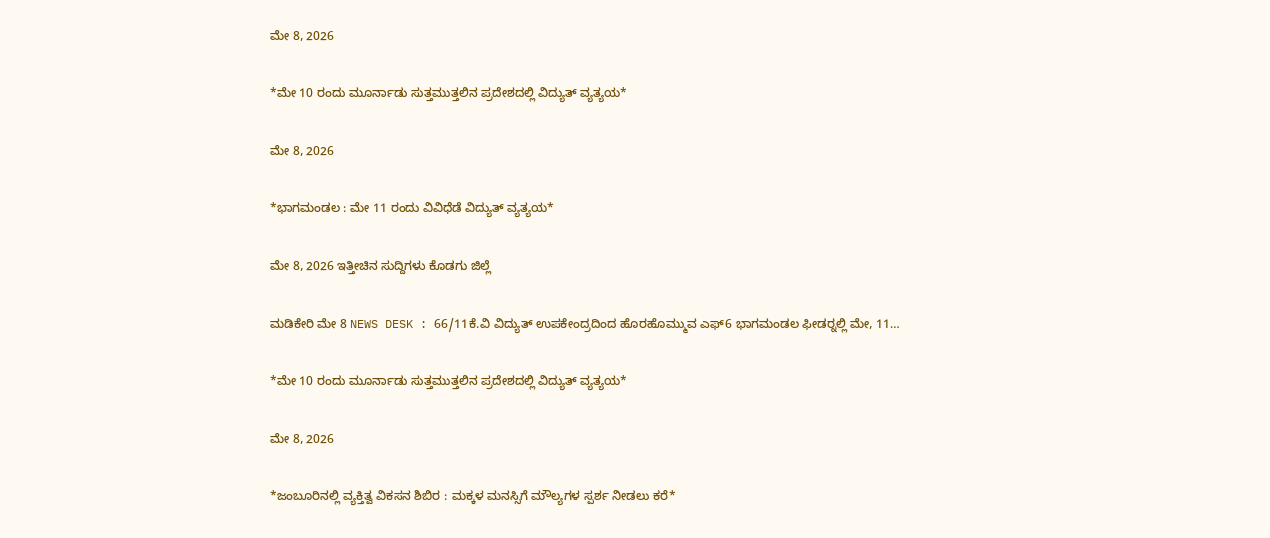ಮೇ 8, 2026

*ಮೇ 10 ರಂದು ಮೂರ್ನಾಡು ಸುತ್ತಮುತ್ತಲಿನ ಪ್ರದೇಶದಲ್ಲಿ ವಿದ್ಯುತ್ ವ್ಯತ್ಯಯ*

ಮೇ 8, 2026

*ಭಾಗಮಂಡಲ : ಮೇ 11 ರಂದು ವಿವಿಧೆಡೆ ವಿದ್ಯುತ್ ವ್ಯತ್ಯಯ*

ಮೇ 8, 2026 ಇತ್ತೀಚಿನ ಸುದ್ದಿಗಳು ಕೊಡಗು ಜಿಲ್ಲೆ

ಮಡಿಕೇರಿ ಮೇ 8 NEWS DESK : 66/11ಕೆ.ವಿ ವಿದ್ಯುತ್ ಉಪಕೇಂದ್ರದಿಂದ ಹೊರಹೊಮ್ಮುವ ಎಫ್6 ಭಾಗಮಂಡಲ ಫೀಡರ್‍ನಲ್ಲಿ ಮೇ, 11…

*ಮೇ 10 ರಂದು ಮೂರ್ನಾಡು ಸುತ್ತಮುತ್ತಲಿನ ಪ್ರದೇಶದಲ್ಲಿ ವಿದ್ಯುತ್ ವ್ಯತ್ಯಯ*

ಮೇ 8, 2026

*ಜಂಬೂರಿನಲ್ಲಿ ವ್ಯಕ್ತಿತ್ವ ವಿಕಸನ ಶಿಬಿರ : ಮಕ್ಕಳ ಮನಸ್ಸಿಗೆ ಮೌಲ್ಯಗಳ ಸ್ಪರ್ಶ ನೀಡಲು ಕರೆ*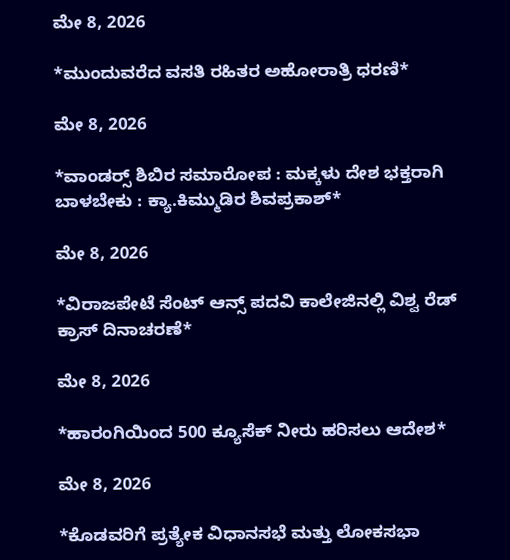ಮೇ 8, 2026

*ಮುಂದುವರೆದ ವಸತಿ ರಹಿತರ ಅಹೋರಾತ್ರಿ ಧರಣಿ*

ಮೇ 8, 2026

*ವಾಂಡರ‍್ಸ್ ಶಿಬಿರ ಸಮಾರೋಪ : ಮಕ್ಕಳು ದೇಶ ಭಕ್ತರಾಗಿ ಬಾಳಬೇಕು : ಕ್ಯಾ.ಕಿಮ್ಮುಡಿರ ಶಿವಪ್ರಕಾಶ್*

ಮೇ 8, 2026

*ವಿರಾಜಪೇಟೆ ಸೆಂಟ್ ಆನ್ಸ್ ಪದವಿ ಕಾಲೇಜಿನಲ್ಲಿ ವಿಶ್ವ ರೆಡ್ ಕ್ರಾಸ್ ದಿನಾಚರಣೆ*

ಮೇ 8, 2026

*ಹಾರಂಗಿಯಿಂದ 500 ಕ್ಯೂಸೆಕ್ ನೀರು ಹರಿಸಲು ಆದೇಶ*

ಮೇ 8, 2026

*ಕೊಡವರಿಗೆ ಪ್ರತ್ಯೇಕ ವಿಧಾನಸಭೆ ಮತ್ತು ಲೋಕಸಭಾ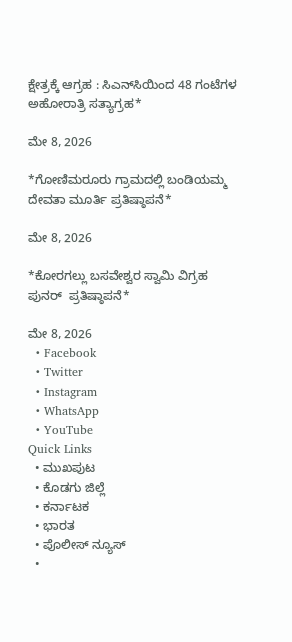ಕ್ಷೇತ್ರಕ್ಕೆ ಆಗ್ರಹ : ಸಿಎನ್‌ಸಿಯಿಂದ 48 ಗಂಟೆಗಳ ಅಹೋರಾತ್ರಿ ಸತ್ಯಾಗ್ರಹ*

ಮೇ 8, 2026

*ಗೋಣಿಮರೂರು ಗ್ರಾಮದಲ್ಲಿ ಬಂಡಿಯಮ್ಮ ದೇವತಾ ಮೂರ್ತಿ ಪ್ರತಿಷ್ಠಾಪನೆ*

ಮೇ 8, 2026

*ಕೋರಗಲ್ಲು ಬಸವೇಶ್ವರ ಸ್ವಾಮಿ ವಿಗ್ರಹ ಪುನರ್  ಪ್ರತಿಷ್ಠಾಪನೆ*

ಮೇ 8, 2026
  • Facebook
  • Twitter
  • Instagram
  • WhatsApp
  • YouTube
Quick Links
  • ಮುಖಪುಟ
  • ಕೊಡಗು ಜಿಲ್ಲೆ
  • ಕರ್ನಾಟಕ
  • ಭಾರತ
  • ಪೊಲೀಸ್ ನ್ಯೂಸ್
  •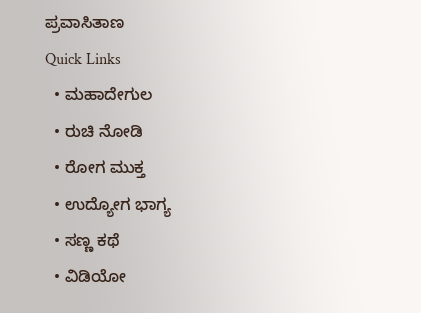ಪ್ರವಾಸಿತಾಣ
Quick Links
  • ಮಹಾದೇಗುಲ
  • ರುಚಿ ನೋಡಿ
  • ರೋಗ ಮುಕ್ತ
  • ಉದ್ಯೋಗ ಭಾಗ್ಯ
  • ಸಣ್ಣ ಕಥೆ
  • ವಿಡಿಯೋ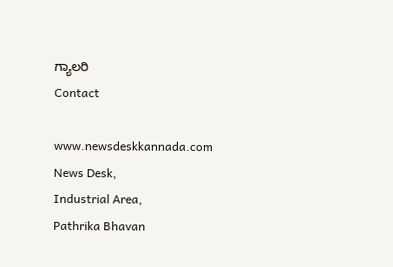ಗ್ಯಾಲರಿ
Contact

www.newsdeskkannada.com
News Desk,
Industrial Area,
Pathrika Bhavan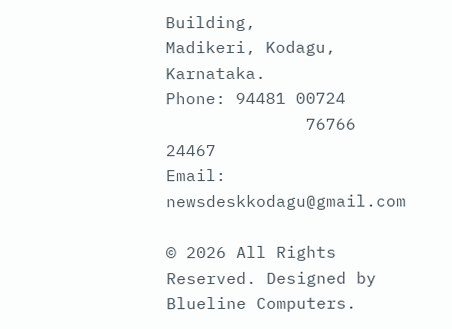Building,
Madikeri, Kodagu, Karnataka.
Phone: 94481 00724
              76766 24467
Email: newsdeskkodagu@gmail.com

© 2026 All Rights Reserved. Designed by Blueline Computers.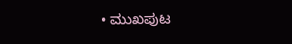• ಮುಖಪುಟ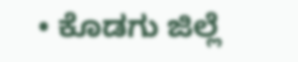• ಕೊಡಗು ಜಿಲ್ಲೆ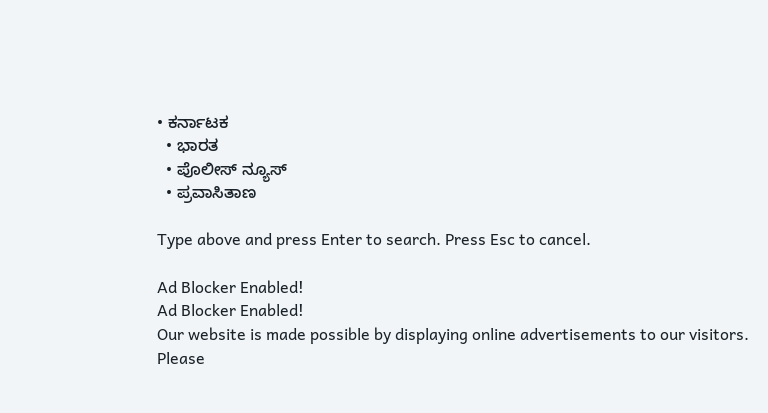• ಕರ್ನಾಟಕ
  • ಭಾರತ
  • ಪೊಲೀಸ್ ನ್ಯೂಸ್
  • ಪ್ರವಾಸಿತಾಣ

Type above and press Enter to search. Press Esc to cancel.

Ad Blocker Enabled!
Ad Blocker Enabled!
Our website is made possible by displaying online advertisements to our visitors. Please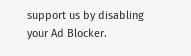support us by disabling your Ad Blocker.